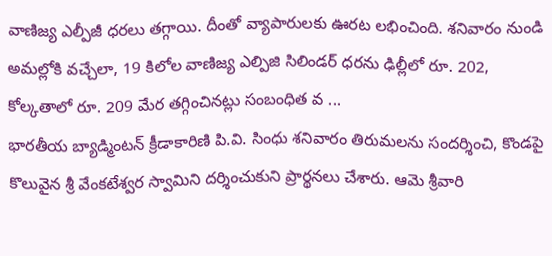వాణిజ్య ఎల్పీజీ ధరలు తగ్గాయి. దీంతో వ్యాపారులకు ఊరట లభించింది. శనివారం నుండి అమల్లోకి వచ్చేలా, 19 కిలోల వాణిజ్య ఎల్పిజి సిలిండర్ ధరను ఢిల్లీలో రూ. 202, కోల్కతాలో రూ. 209 మేర తగ్గించినట్లు సంబంధిత వ ...
భారతీయ బ్యాడ్మింటన్ క్రీడాకారిణి పి.వి. సింధు శనివారం తిరుమలను సందర్శించి, కొండపై కొలువైన శ్రీ వేంకటేశ్వర స్వామిని దర్శించుకుని ప్రార్థనలు చేశారు. ఆమె శ్రీవారి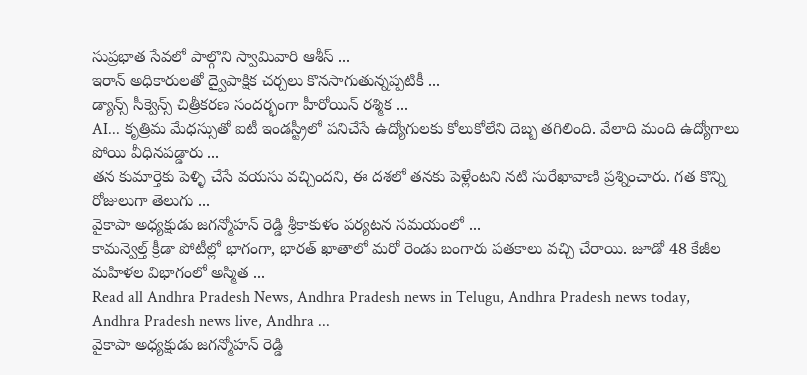సుప్రభాత సేవలో పాల్గొని స్వామివారి ఆశీస్ ...
ఇరాన్ అధికారులతో ద్వైపాక్షిక చర్చలు కొనసాగుతున్నప్పటికీ ...
డ్యాన్స్ సీక్వెన్స్ చిత్రీకరణ సందర్భంగా హీరోయిన్ రశ్మిక ...
AI... కృత్రిమ మేధస్సుతో ఐటీ ఇండస్ట్రీలో పనిచేసే ఉద్యోగులకు కోలుకోలేని దెబ్బ తగిలింది. వేలాది మంది ఉద్యోగాలు పోయి వీధినపడ్డారు ...
తన కుమార్తెకు పెళ్ళి చేసే వయసు వచ్చిందని, ఈ దశలో తనకు పెళ్లేంటని నటి సురేఖావాణి ప్రశ్నించారు. గత కొన్ని రోజులుగా తెలుగు ...
వైకాపా అధ్యక్షుడు జగన్మోహన్ రెడ్డి శ్రీకాకుళం పర్యటన సమయంలో ...
కామన్వెల్త్ క్రీడా పోటీల్లో భాగంగా, భారత్ ఖాతాలో మరో రెండు బంగారు పతకాలు వచ్చి చేరాయి. జూడో 48 కేజీల మహిళల విభాగంలో అస్మిత ...
Read all Andhra Pradesh News, Andhra Pradesh news in Telugu, Andhra Pradesh news today, Andhra Pradesh news live, Andhra ...
వైకాపా అధ్యక్షుడు జగన్మోహన్ రెడ్డి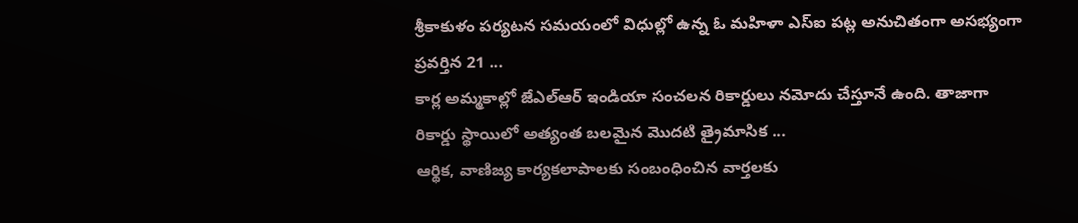శ్రీకాకుళం పర్యటన సమయంలో విధుల్లో ఉన్న ఓ మహిళా ఎస్ఐ పట్ల అనుచితంగా అసభ్యంగా ప్రవర్తిన 21 ...
కార్ల అమ్మకాల్లో జేఎల్ఆర్ ఇండియా సంచలన రికార్డులు నమోదు చేస్తూనే ఉంది. తాజాగా రికార్డు స్థాయిలో అత్యంత బలమైన మొదటి త్రైమాసిక ...
ఆర్థిక, వాణిజ్య కార్యకలాపాలకు సంబంధించిన వార్తలకు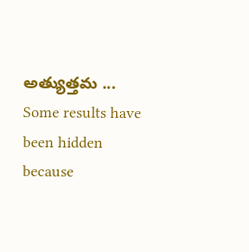అత్యుత్తమ ...
Some results have been hidden because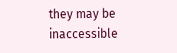they may be inaccessible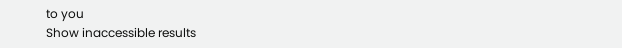to you
Show inaccessible results